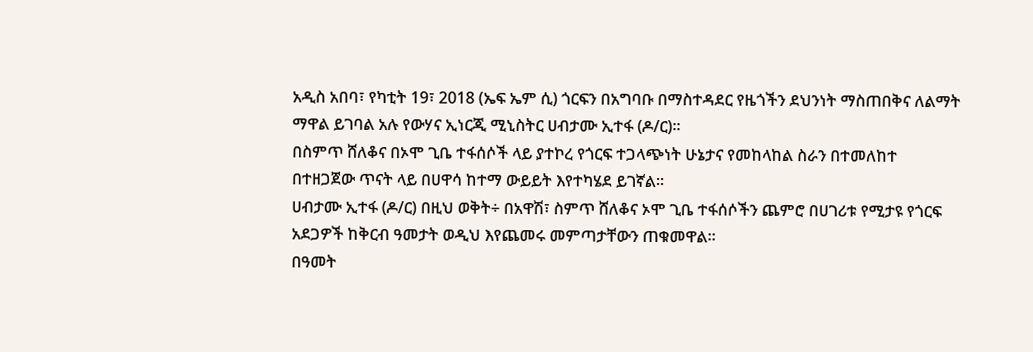አዲስ አበባ፣ የካቲት 19፣ 2018 (ኤፍ ኤም ሲ) ጎርፍን በአግባቡ በማስተዳደር የዜጎችን ደህንነት ማስጠበቅና ለልማት ማዋል ይገባል አሉ የውሃና ኢነርጂ ሚኒስትር ሀብታሙ ኢተፋ (ዶ/ር)።
በስምጥ ሸለቆና በኦሞ ጊቤ ተፋሰሶች ላይ ያተኮረ የጎርፍ ተጋላጭነት ሁኔታና የመከላከል ስራን በተመለከተ በተዘጋጀው ጥናት ላይ በሀዋሳ ከተማ ውይይት እየተካሄደ ይገኛል።
ሀብታሙ ኢተፋ (ዶ/ር) በዚህ ወቅት÷ በአዋሽ፣ ስምጥ ሸለቆና ኦሞ ጊቤ ተፋሰሶችን ጨምሮ በሀገሪቱ የሚታዩ የጎርፍ አደጋዎች ከቅርብ ዓመታት ወዲህ እየጨመሩ መምጣታቸውን ጠቁመዋል።
በዓመት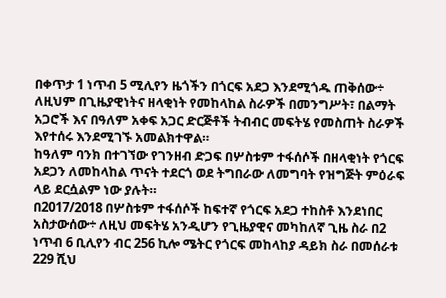በቀጥታ 1 ነጥብ 5 ሚሊየን ዜጎችን በጎርፍ አደጋ እንደሚጎዱ ጠቅሰው÷ ለዚህም በጊዜያዊነትና ዘላቂነት የመከላከል ስራዎች በመንግሥት፣ በልማት አጋሮች እና በዓለም አቀፍ አጋር ድርጅቶች ትብብር መፍትሄ የመስጠት ስራዎች እየተሰሩ እንደሚገኙ አመልክተዋል።
ከዓለም ባንክ በተገኘው የገንዘብ ድጋፍ በሦስቱም ተፋሰሶች በዘላቂነት የጎርፍ አደጋን ለመከላከል ጥናት ተደርጎ ወደ ትግበራው ለመግባት የዝግጅት ምዕራፍ ላይ ደርሷልም ነው ያሉት።
በ2017/2018 በሦስቱም ተፋሰሶች ከፍተኛ የጎርፍ አደጋ ተከስቶ እንደነበር አስታውሰው÷ ለዚህ መፍትሄ አንዲሆን የጊዜያዊና መካከለኛ ጊዜ ስራ በ2 ነጥብ 6 ቢሊየን ብር 256 ኪሎ ሜትር የጎርፍ መከላከያ ዳይክ ስራ በመሰራቱ 229 ሺህ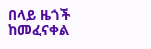በላይ ዜጎች ከመፈናቀል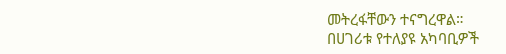መትረፋቸውን ተናግረዋል።
በሀገሪቱ የተለያዩ አካባቢዎች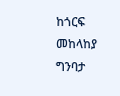ከጎርፍ መከላከያ ግንባታ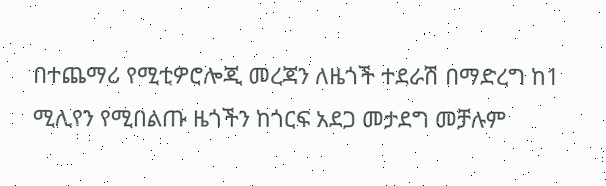በተጨማሪ የሚቲዎሮሎጂ መረጃን ለዜጎች ተደራሽ በማድረግ ከ1 ሚሊየን የሚበልጡ ዜጎችን ከጎርፍ አደጋ መታደግ መቻሉም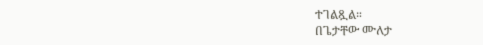ተገልጿል።
በጌታቸው ሙለታ